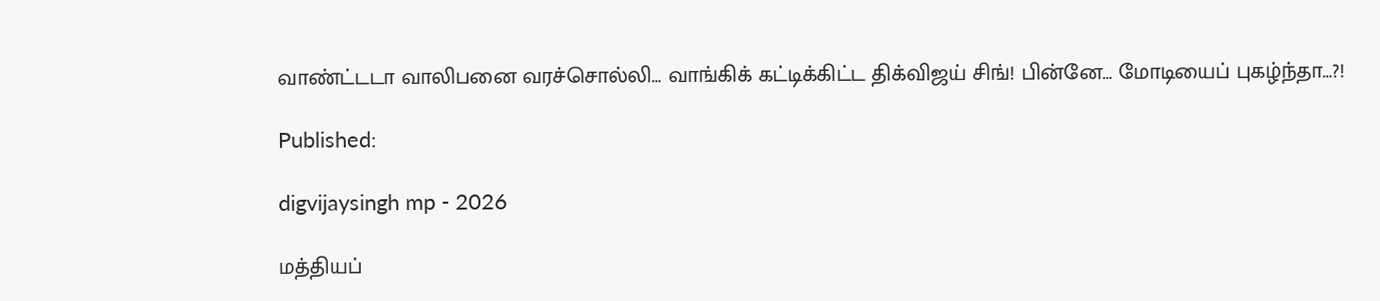வாண்ட்டடா வாலிபனை வரச்சொல்லி… வாங்கிக் கட்டிக்கிட்ட திக்விஜய் சிங்! பின்னே… மோடியைப் புகழ்ந்தா…?!

Published:

digvijaysingh mp - 2026

மத்தியப்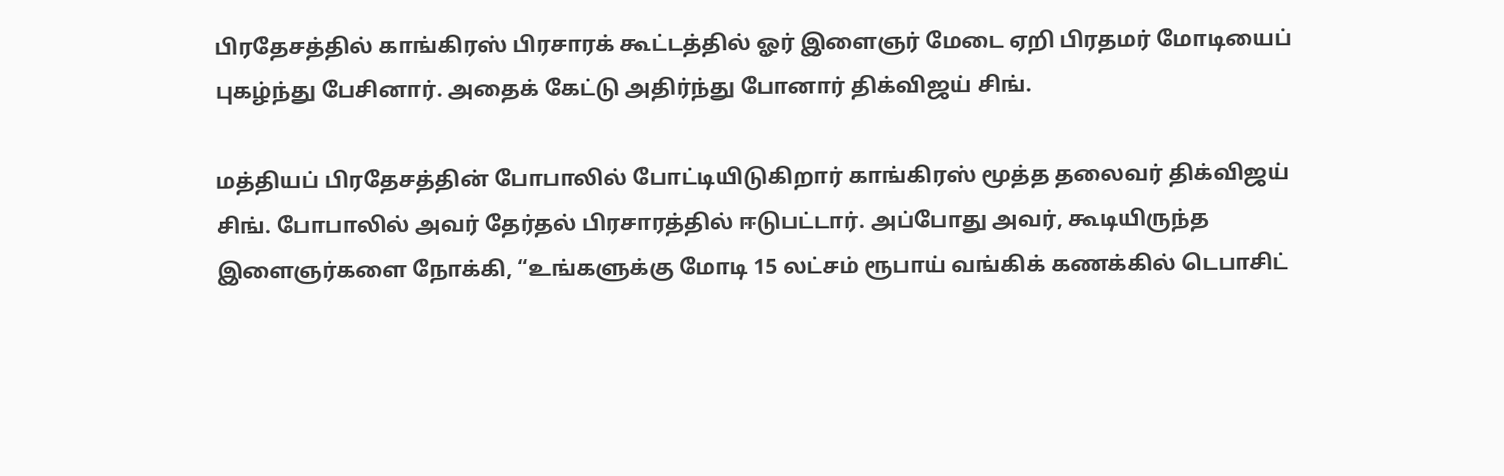பிரதேசத்தில் காங்கிரஸ் பிரசாரக் கூட்டத்தில் ஓர் இளைஞர் மேடை ஏறி பிரதமர் மோடியைப் புகழ்ந்து பேசினார். அதைக் கேட்டு அதிர்ந்து போனார் திக்விஜய் சிங்.

மத்தியப் பிரதேசத்தின் போபாலில் போட்டியிடுகிறார் காங்கிரஸ் மூத்த தலைவர் திக்விஜய் சிங். போபாலில் அவர் தேர்தல் பிரசாரத்தில் ஈடுபட்டார். அப்போது அவர், கூடியிருந்த இளைஞர்களை நோக்கி, “உங்களுக்கு மோடி 15 லட்சம் ரூபாய் வங்கிக் கணக்கில் டெபாசிட்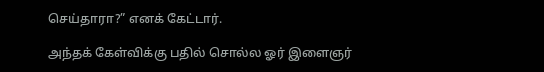செய்தாரா?” எனக் கேட்டார்.

அந்தக் கேள்விக்கு பதில் சொல்ல ஓர் இளைஞர்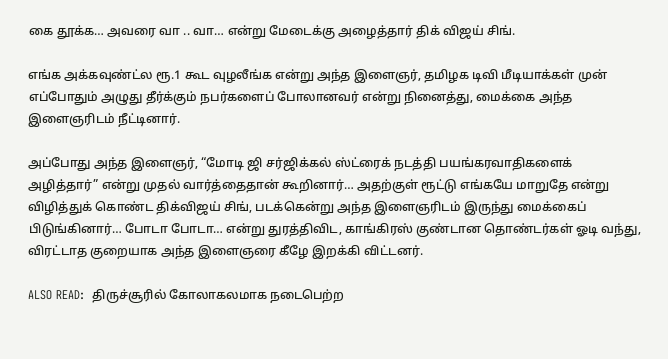கை தூக்க… அவரை வா .. வா… என்று மேடைக்கு அழைத்தார் திக் விஜய் சிங்.

எங்க அக்கவுண்ட்ல ரூ.1 கூட வுழலீங்க என்று அந்த இளைஞர், தமிழக டிவி மீடியாக்கள் முன் எப்போதும் அழுது தீர்க்கும் நபர்களைப் போலானவர் என்று நினைத்து, மைக்கை அந்த இளைஞரிடம் நீட்டினார்.

அப்போது அந்த இளைஞர், “மோடி ஜி சர்ஜிக்கல் ஸ்ட்ரைக் நடத்தி பயங்கரவாதிகளைக் அழித்தார்” என்று முதல் வார்த்தைதான் கூறினார்… அதற்குள் ரூட்டு எங்கயே மாறுதே என்று விழித்துக் கொண்ட திக்விஜய் சிங், படக்கென்று அந்த இளைஞரிடம் இருந்து மைக்கைப் பிடுங்கினார்… போடா போடா… என்று துரத்திவிட, காங்கிரஸ் குண்டான தொண்டர்கள் ஓடி வந்து, விரட்டாத குறையாக அந்த இளைஞரை கீழே இறக்கி விட்டனர்.

ALSO READ:  திருச்சூரில் கோலாகலமாக நடைபெற்ற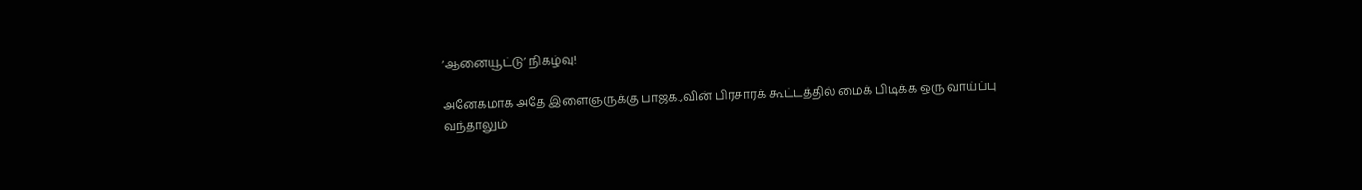‘ஆனையூட்டு’ நிகழ்வு!

அனேகமாக அதே இளைஞருக்கு பாஜக.,வின் பிரசாரக் கூட்டத்தில் மைக் பிடிக்க ஒரு வாய்ப்பு வந்தாலும்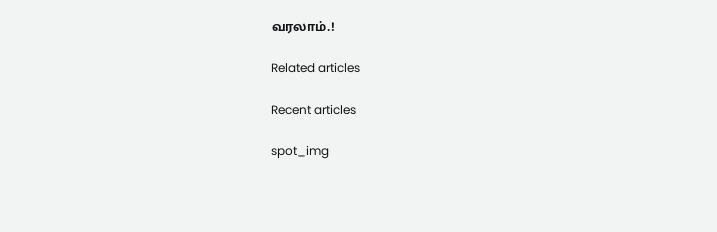வரலாம்.!

Related articles

Recent articles

spot_img